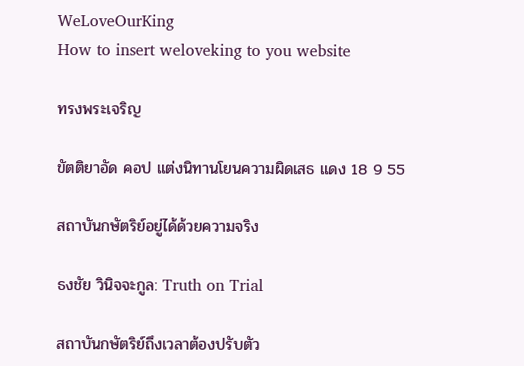WeLoveOurKing
How to insert weloveking to you website

ทรงพระเจริญ

ขัตติยาอัด คอป แต่งนิทานโยนความผิดเสธ แดง 18 9 55

สถาบันกษัตริย์อยู่ได้ด้วยความจริง

ธงชัย วินิจจะกูล: Truth on Trial

สถาบันกษัตริย์ถึงเวลาต้องปรับตัว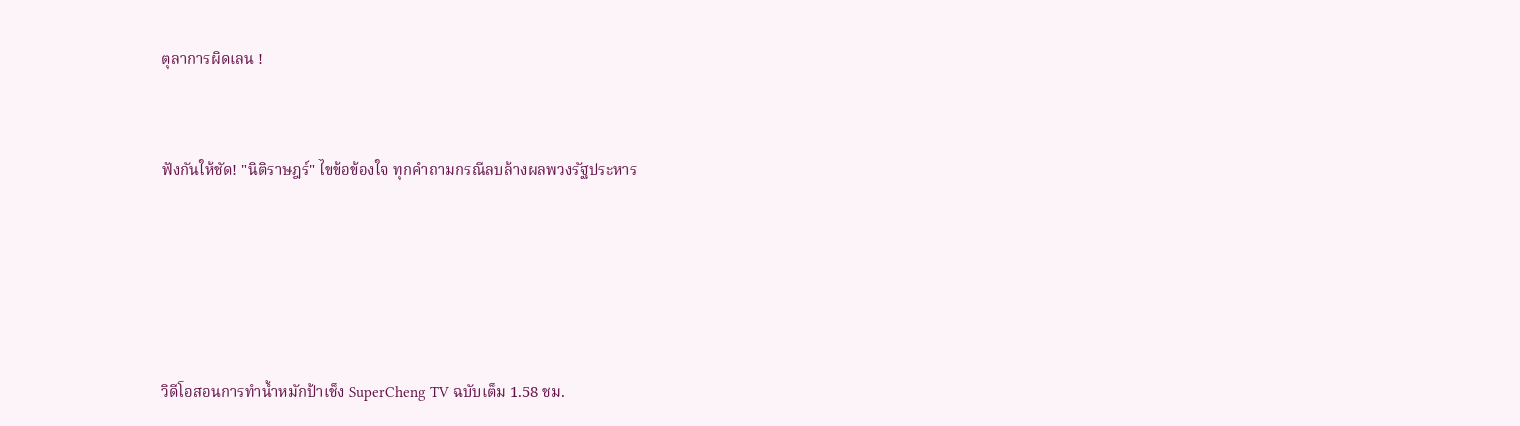ตุลาการผิดเลน !


ฟังกันให้ชัด! "นิติราษฎร์" ไขข้อข้องใจ ทุกคำถามกรณีลบล้างผลพวงรัฐประหาร





วิดีโอสอนการทำน้ำหมักป้าเช็ง SuperCheng TV ฉบับเต็ม 1.58 ชม.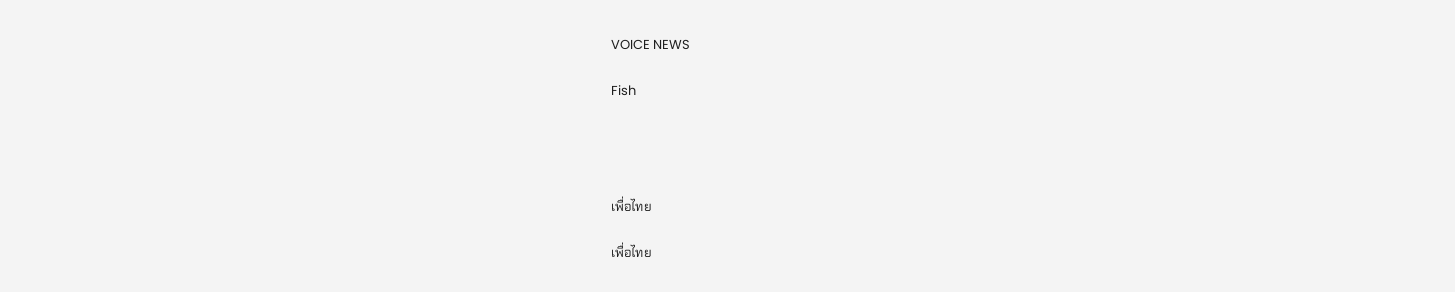VOICE NEWS

Fish




เพื่อไทย

เพื่อไทย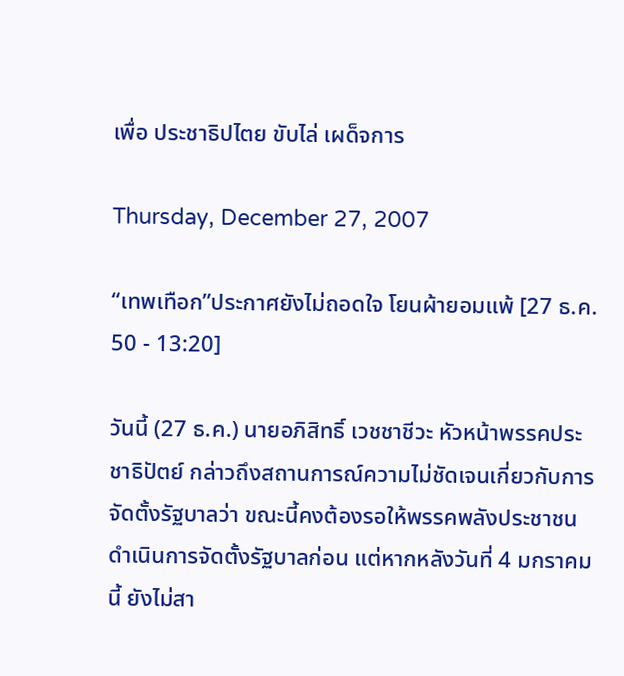เพื่อ ประชาธิปไตย ขับไล่ เผด็จการ

Thursday, December 27, 2007

“เทพเทือก”ประกาศยังไม่ถอดใจ โยนผ้ายอมแพ้ [27 ธ.ค. 50 - 13:20]

วันนี้ (27 ธ.ค.) นายอภิสิทธิ์ เวชชาชีวะ หัวหน้าพรรคประชาธิปัตย์ กล่าวถึงสถานการณ์ความไม่ชัดเจนเกี่ยวกับการจัดตั้งรัฐบาลว่า ขณะนี้คงต้องรอให้พรรคพลังประชาชนดำเนินการจัดตั้งรัฐบาลก่อน แต่หากหลังวันที่ 4 มกราคมนี้ ยังไม่สา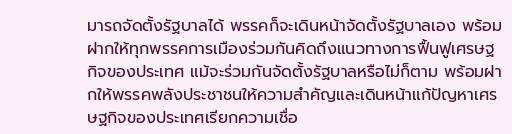มารถจัดตั้งรัฐบาลได้ พรรคก็จะเดินหน้าจัดตั้งรัฐบาลเอง พร้อมฝากให้ทุกพรรคการเมืองร่วมกันคิดถึงแนวทางการฟื้นฟูเศรษฐกิจของประเทศ แม้จะร่วมกันจัดตั้งรัฐบาลหรือไม่ก็ตาม พร้อมฝากให้พรรคพลังประชาชนให้ความสำคัญและเดินหน้าแก้ปัญหาเศรษฐกิจของประเทศเรียกความเชื่อ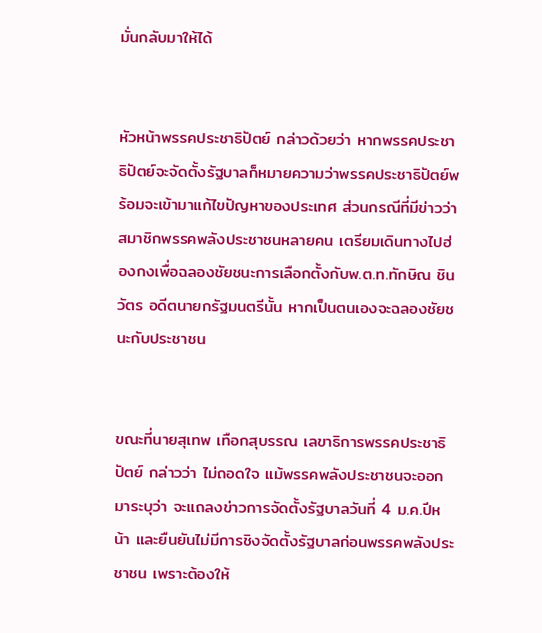มั่นกลับมาให้ได้


หัวหน้าพรรคประชาธิปัตย์ กล่าวด้วยว่า หากพรรคประชาธิปัตย์จะจัดตั้งรัฐบาลก็หมายความว่าพรรคประชาธิปัตย์พร้อมจะเข้ามาแก้ไขปัญหาของประเทศ ส่วนกรณีที่มีข่าวว่าสมาชิกพรรคพลังประชาชนหลายคน เตรียมเดินทางไปฮ่องกงเพื่อฉลองชัยชนะการเลือกตั้งกับพ.ต.ท.ทักษิณ ชินวัตร อดีตนายกรัฐมนตรีนั้น หากเป็นตนเองจะฉลองชัยชนะกับประชาชน


ขณะที่นายสุเทพ เทือกสุบรรณ เลขาธิการพรรคประชาธิปัตย์ กล่าวว่า ไม่ถอดใจ แม้พรรคพลังประชาชนจะออกมาระบุว่า จะแถลงข่าวการจัดตั้งรัฐบาลวันที่ 4 ม.ค.ปีหน้า และยืนยันไม่มีการชิงจัดตั้งรัฐบาลก่อนพรรคพลังประชาชน เพราะต้องให้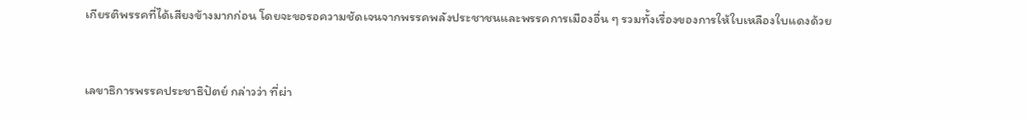เกียรติพรรคที่ได้เสียงข้างมากก่อน โดยจะขอรอความชัดเจนจากพรรคพลังประชาชนและพรรคการเมืองอื่น ๆ รวมทั้งเรื่องของการให้ใบเหลืองใบแดงด้วย


เลขาธิการพรรคประชาธิปัตย์ กล่าวว่า ที่ผ่า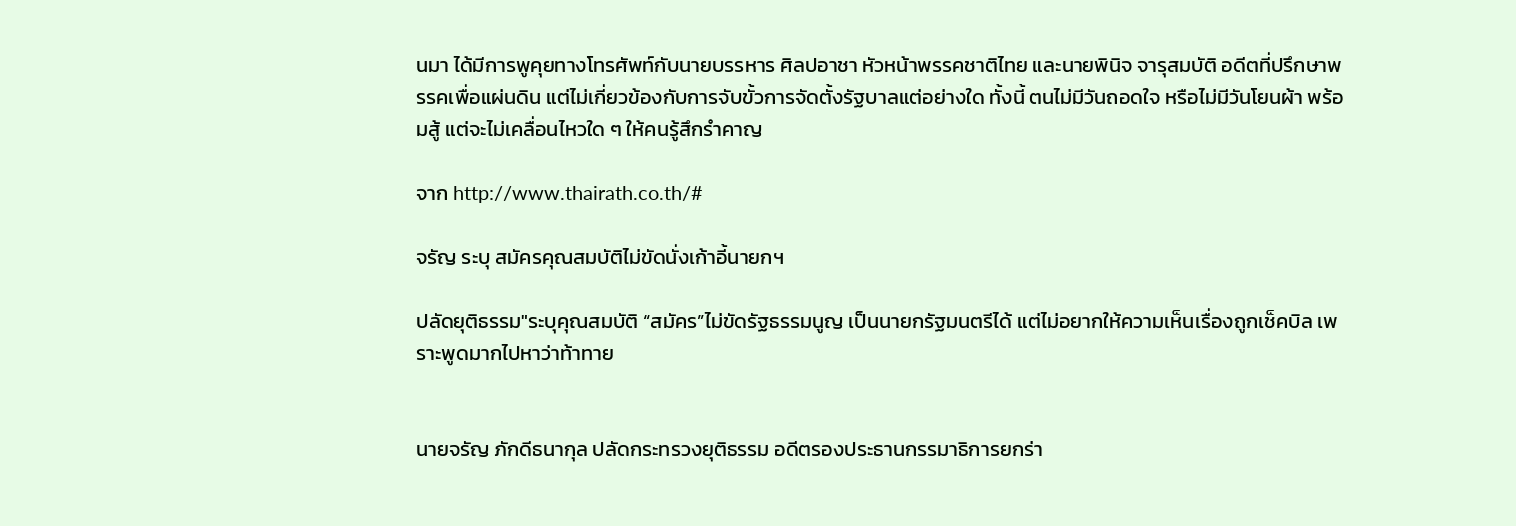นมา ได้มีการพูคุยทางโทรศัพท์กับนายบรรหาร ศิลปอาชา หัวหน้าพรรคชาติไทย และนายพินิจ จารุสมบัติ อดีตที่ปรึกษาพรรคเพื่อแผ่นดิน แต่ไม่เกี่ยวข้องกับการจับขั้วการจัดตั้งรัฐบาลแต่อย่างใด ทั้งนี้ ตนไม่มีวันถอดใจ หรือไม่มีวันโยนผ้า พร้อมสู้ แต่จะไม่เคลื่อนไหวใด ๆ ให้คนรู้สึกรำคาญ

จาก http://www.thairath.co.th/#

จรัญ ระบุ สมัครคุณสมบัติไม่ขัดนั่งเก้าอี้นายกฯ

ปลัดยุติธรรม"ระบุคุณสมบัติ “สมัคร”ไม่ขัดรัฐธรรมนูญ เป็นนายกรัฐมนตรีได้ แต่ไม่อยากให้ความเห็นเรื่องถูกเช็คบิล เพราะพูดมากไปหาว่าท้าทาย


นายจรัญ ภักดีธนากุล ปลัดกระทรวงยุติธรรม อดีตรองประธานกรรมาธิการยกร่า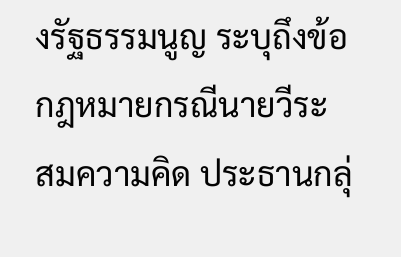งรัฐธรรมนูญ ระบุถึงข้อกฎหมายกรณีนายวีระ สมความคิด ประธานกลุ่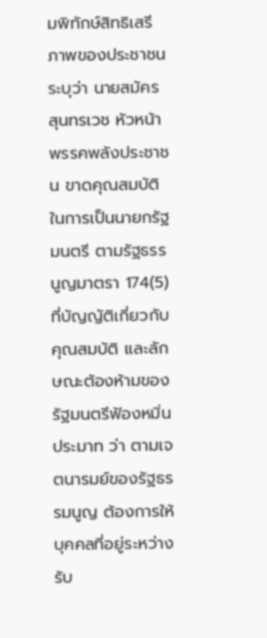มพิทักษ์สิทธิเสรีภาพของประชาชน ระบุว่า นายสมัคร สุนทรเวช หัวหน้าพรรคพลังประชาชน ขาดคุณสมบัติในการเป็นนายกรัฐมนตรี ตามรัฐธรรนูญมาตรา 174(5) ที่บัญญัติเกี่ยวกับคุณสมบัติ และลักษณะต้องห้ามของรัฐมนตรีฟ้องหมิ่นประมาท ว่า ตามเจตนารมย์ของรัฐธรรมนูญ ต้องการให้บุคคลที่อยู่ระหว่างรับ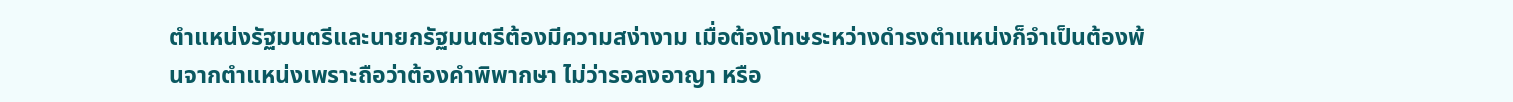ตำแหน่งรัฐมนตรีและนายกรัฐมนตรีต้องมีความสง่างาม เมื่อต้องโทษระหว่างดำรงตำแหน่งก็จำเป็นต้องพ้นจากตำแหน่งเพราะถือว่าต้องคำพิพากษา ไม่ว่ารอลงอาญา หรือ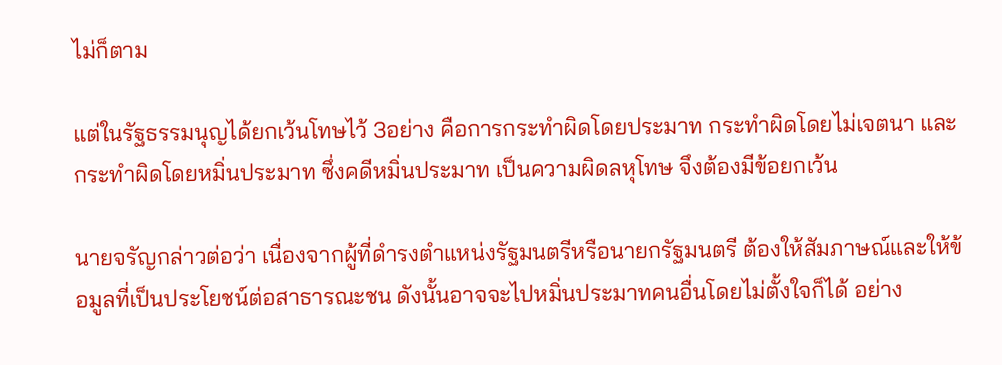ไม่ก็ตาม

แต่ในรัฐธรรมนุญได้ยกเว้นโทษไว้ 3อย่าง คือการกระทำผิดโดยประมาท กระทำผิดโดยไม่เจตนา และกระทำผิดโดยหมิ่นประมาท ซึ่งคดีหมิ่นประมาท เป็นความผิดลหุโทษ จึงต้องมีข้อยกเว้น

นายจรัญกล่าวต่อว่า เนื่องจากผู้ที่ดำรงตำแหน่งรัฐมนตรีหรือนายกรัฐมนตรี ต้องให้สัมภาษณ์และให้ข้อมูลที่เป็นประโยชน์ต่อสาธารณะชน ดังนั้นอาจจะไปหมิ่นประมาทคนอื่นโดยไม่ตั้งใจก็ได้ อย่าง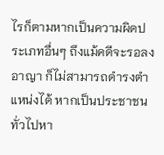ไรก็ตามหากเป็นความผิดประเภทอื่นๆ ถึงแม้คดีจะรอลงอาญา ก็ไม่สามารถดำรงตำแหน่งได้ หากเป็นประชาชนทั่วไปหา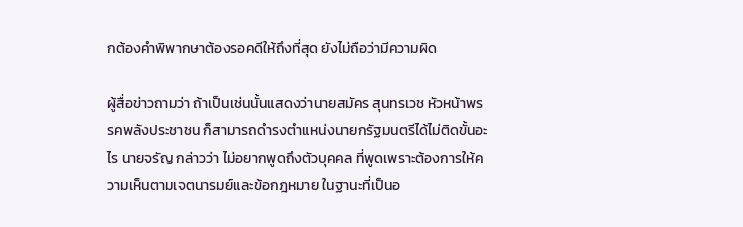กต้องคำพิพากษาต้องรอคดีให้ถึงที่สุด ยังไม่ถือว่ามีความผิด

ผู้สื่อข่าวถามว่า ถ้าเป็นเช่นนั้นแสดงว่านายสมัคร สุนทรเวช หัวหน้าพรรคพลังประชาชน ก็สามารถดำรงตำแหน่งนายกรัฐมนตรีได้ไม่ติดขั้นอะไร นายจรัญ กล่าวว่า ไม่อยากพูดถึงตัวบุคคล ที่พูดเพราะต้องการให้ความเห็นตามเจตนารมย์และข้อกฎหมาย ในฐานะที่เป็นอ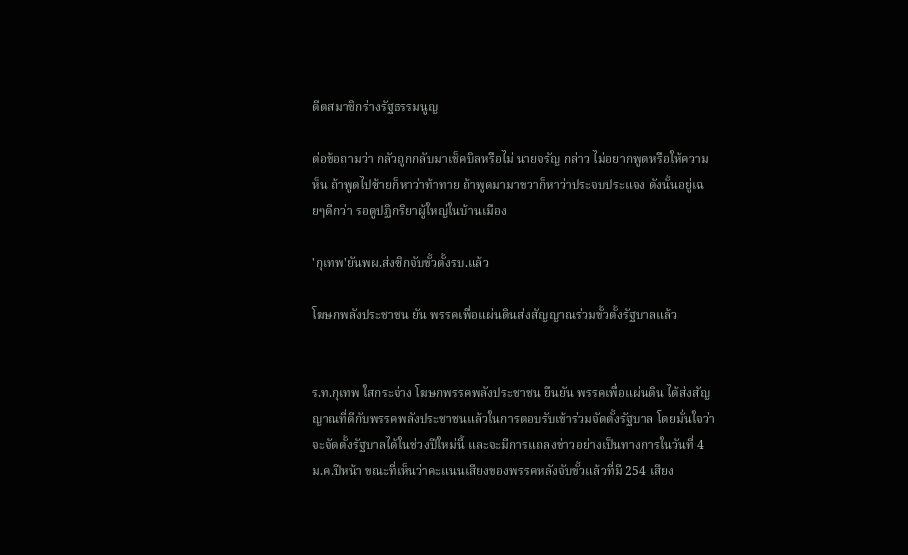ดีตสมาชิกร่างรัฐธรรมนูญ

ต่อข้อถามว่า กลัวถูกกลับมาเช็คบิลหรือไม่ นายจรัญ กล่าว ไม่อยากพูดหรือให้ความห็น ถ้าพูดไปซ้ายก็หาว่าท้าทาย ถ้าพูดมามาขวาก็หาว่าประจบประแจง ดังนั้นอยู่เฉยๆดีกว่า รอดูปฏิกริยาผู้ใหญ่ในบ้านเมือง

'กุเทพ'ยันพผ.ส่งซิกจับขั้วตั้งรบ.แล้ว

โฆษกพลังประชาชน ยัน พรรคเพื่อแผ่นดินส่งสัญญาณร่วมขั้วตั้งรัฐบาลแล้ว


ร.ท.กุเทพ ใสกระจ่าง โฆษกพรรคพลังประชาชน ยืนยัน พรรคเพื่อแผ่นดิน ได้ส่งสัญญาณที่ดีกับพรรคพลังประชาชนแล้วในการตอบรับเข้าร่วมจัดตั้งรัฐบาล โดยมั่นใจว่าจะจัดตั้งรัฐบาลได้ในช่วงปีใหม่นี้ และจะมีการแถลงข่าวอย่างเป็นทางการในวันที่ 4 ม.ค.ปีหน้า ขณะที่เห็นว่าคะแนนเสียงของพรรคหลังจับขั้วแล้วที่มี 254 เสียง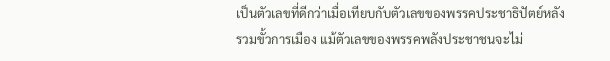เป็นตัวเลขที่ดีกว่าเมื่อเทียบกับตัวเลขของพรรคประชาธิปัตย์หลังรวมขั้วการเมือง แม้ตัวเลขของพรรคพลังประชาชนจะไม่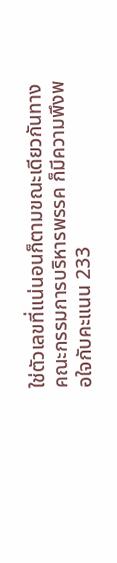ใช่ตัวเลขที่แน่นอนก็ตามขณะเดียวกันทางคณะกรรมการบริหารพรรค ก็มีความพึงพอใจกับคะแนน 233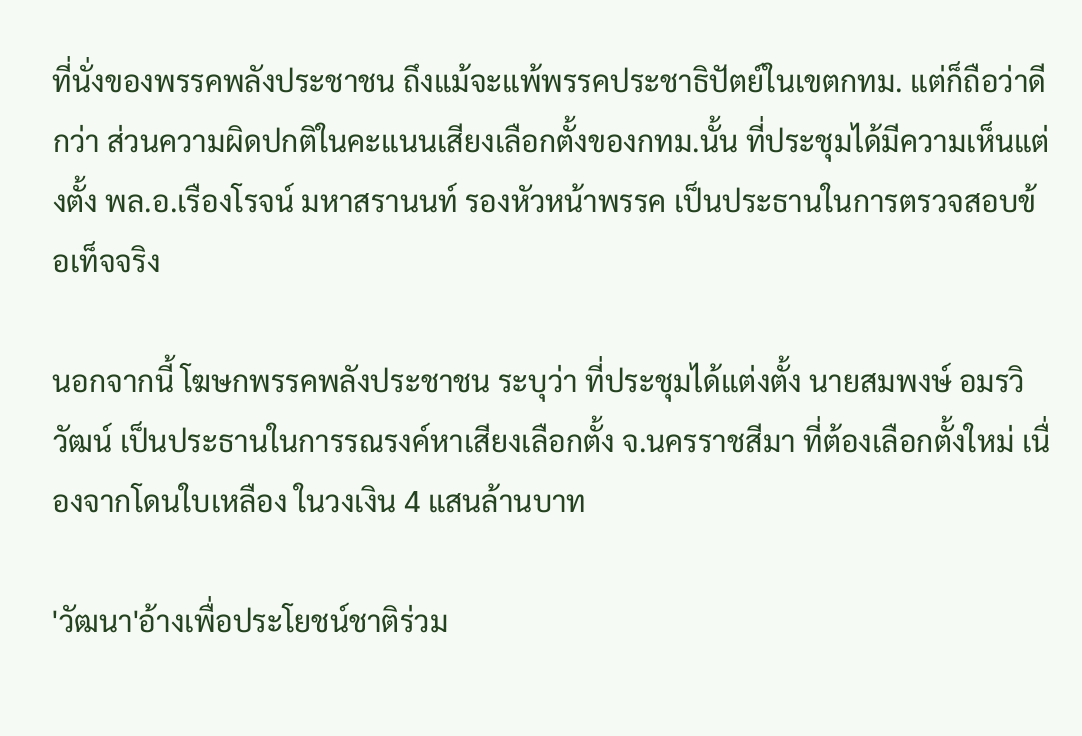ที่นั่งของพรรคพลังประชาชน ถึงแม้จะแพ้พรรคประชาธิปัตย์ในเขตกทม. แต่ก็ถือว่าดีกว่า ส่วนความผิดปกติในคะแนนเสียงเลือกตั้งของกทม.นั้น ที่ประชุมได้มีความเห็นแต่งตั้ง พล.อ.เรืองโรจน์ มหาสรานนท์ รองหัวหน้าพรรค เป็นประธานในการตรวจสอบข้อเท็จจริง

นอกจากนี้ โฆษกพรรคพลังประชาชน ระบุว่า ที่ประชุมได้แต่งตั้ง นายสมพงษ์ อมรวิวัฒน์ เป็นประธานในการรณรงค์หาเสียงเลือกตั้ง จ.นครราชสีมา ที่ต้องเลือกตั้งใหม่ เนื่องจากโดนใบเหลือง ในวงเงิน 4 แสนล้านบาท

'วัฒนา'อ้างเพื่อประโยชน์ชาติร่วม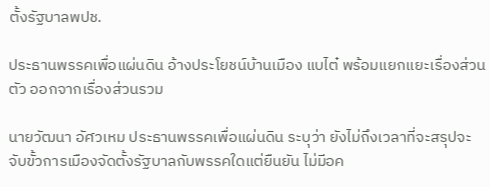ตั้งรัฐบาลพปช.

ประธานพรรคเพื่อแผ่นดิน อ้างประโยชน์บ้านเมือง แบไต๋ พร้อมแยกแยะเรื่องส่วนตัว ออกจากเรื่องส่วนรวม

นายวัฒนา อัศวเหม ประธานพรรคเพื่อแผ่นดิน ระบุว่า ยังไม่ถึงเวลาที่จะสรุปจะจับขั้วการเมืองจัดตั้งรัฐบาลกับพรรคใดแต่ยืนยัน ไม่มีอค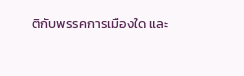ติกับพรรคการเมืองใด และ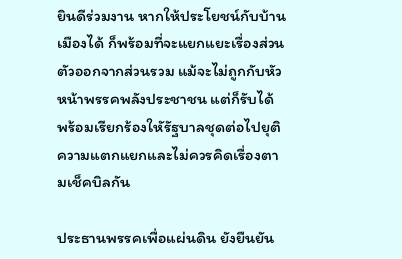ยินดีร่วมงาน หากให้ประโยชน์กับบ้านเมืองได้ ก็พร้อมที่จะแยกแยะเรื่องส่วนตัวออกจากส่วนรวม แม้จะไม่ถูกกับหัวหน้าพรรคพลังประชาชน แต่ก็รับได้ พร้อมเรียกร้องใหัรัฐบาลชุดต่อไปยุติความแตกแยกและไม่ควรคิดเรื่องตามเช็คบิลกัน

ประธานพรรคเพื่อแผ่นดิน ยังยืนยัน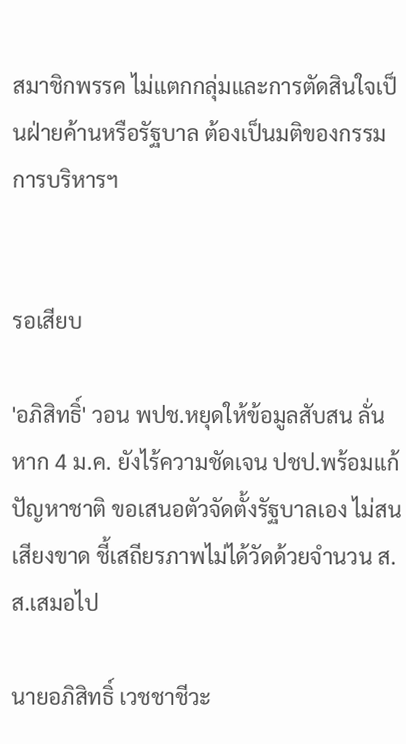สมาชิกพรรค ไม่แตกกลุ่มและการตัดสินใจเป็นฝ่ายค้านหรือรัฐบาล ต้องเป็นมติของกรรมการบริหารฯ


รอเสียบ

'อภิสิทธิ์' วอน พปช.หยุดให้ข้อมูลสับสน ลั่นหาก 4 ม.ค. ยังไร้ความชัดเจน ปชป.พร้อมแก้ปัญหาชาติ ขอเสนอตัวจัดตั้งรัฐบาลเอง ไม่สนเสียงขาด ชี้เสถียรภาพไม่ได้วัดด้วยจำนวน ส.ส.เสมอไป

นายอภิสิทธิ์ เวชชาชีวะ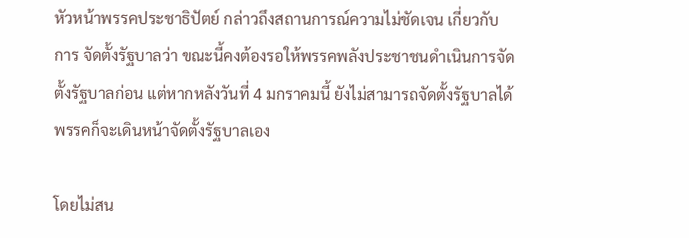หัวหน้าพรรคประชาธิปัตย์ กล่าวถึงสถานการณ์ความไม่ชัดเจน เกี่ยวกับการ จัดตั้งรัฐบาลว่า ขณะนี้คงต้องรอให้พรรคพลังประชาชนดำเนินการจัดตั้งรัฐบาลก่อน แต่หากหลังวันที่ 4 มกราคมนี้ ยังไม่สามารถจัดตั้งรัฐบาลได้ พรรคก็จะเดินหน้าจัดตั้งรัฐบาลเอง

โดยไม่สน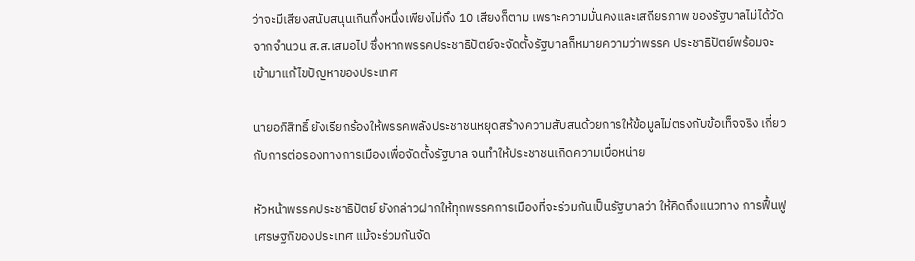ว่าจะมีเสียงสนับสนุนเกินกึ่งหนึ่งเพียงไม่ถึง 10 เสียงก็ตาม เพราะความมั่นคงและเสถียรภาพ ของรัฐบาลไม่ได้วัดจากจำนวน ส.ส.เสมอไป ซึ่งหากพรรคประชาธิปัตย์จะจัดตั้งรัฐบาลก็หมายความว่าพรรค ประชาธิปัตย์พร้อมจะเข้ามาแก้ไขปัญหาของประเทศ

นายอภิสิทธิ์ ยังเรียกร้องให้พรรคพลังประชาชนหยุดสร้างความสับสนด้วยการให้ข้อมูลไม่ตรงกับข้อเท็จจริง เกี่ยวกับการต่อรองทางการเมืองเพื่อจัดตั้งรัฐบาล จนทำให้ประชาชนเกิดความเบื่อหน่าย

หัวหน้าพรรคประชาธิปัตย์ ยังกล่าวฝากให้ทุกพรรคการเมืองที่จะร่วมกันเป็นรัฐบาลว่า ให้คิดถึงแนวทาง การฟื้นฟูเศรษฐกิของประเทศ แม้จะร่วมกันจัด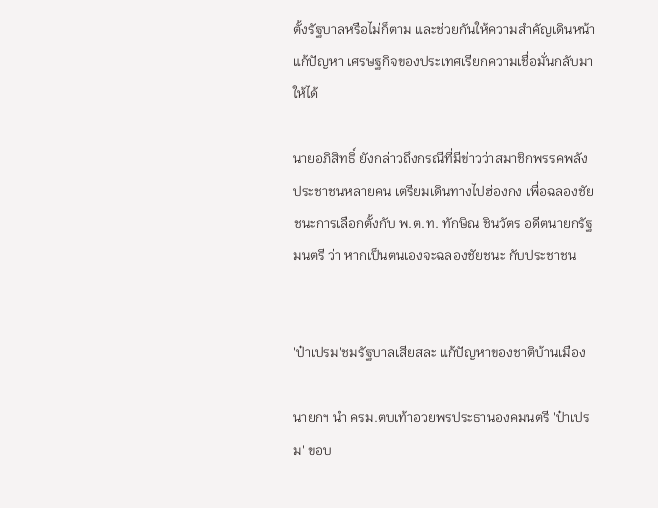ตั้งรัฐบาลหรือไม่ก็ตาม และช่วยกันให้ความสำคัญเดินหน้าแก้ปัญหา เศรษฐกิจของประเทศเรียกความเชื่อมั่นกลับมาให้ได้

นายอภิสิทธิ์ ยังกล่าวถึงกรณีที่มีข่าวว่าสมาชิกพรรคพลังประชาชนหลายคน เตรียมเดินทางไปฮ่องกง เพื่อฉลองชัยชนะการเลือกตั้งกับ พ.ต.ท. ทักษิณ ชินวัตร อดีตนายกรัฐมนตรี ว่า หากเป็นตนเองจะฉลองชัยชนะ กับประชาชน


'ป๋าเปรม'ชมรัฐบาลเสียสละ แก้ปัญหาของชาติบ้านเมือง

นายกฯ นำ ครม.ตบเท้าอวยพรประธานองคมนตรี 'ป๋าเปรม' ขอบ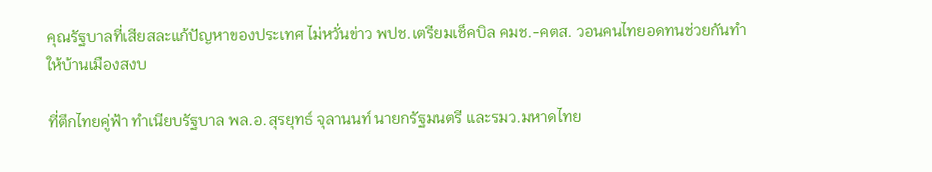คุณรัฐบาลที่เสียสละแก้ปัญหาของประเทศ ไม่หวั่นข่าว พปช.เตรียมเช็คบิล คมช.-คตส. วอนคนไทยอดทนช่วยกันทำให้บ้านเมืองสงบ

ที่ตึกไทยคู่ฟ้า ทำเนียบรัฐบาล พล.อ.สุรยุทธ์ จุลานนท์ นายกรัฐมนตรี และรมว.มหาดไทย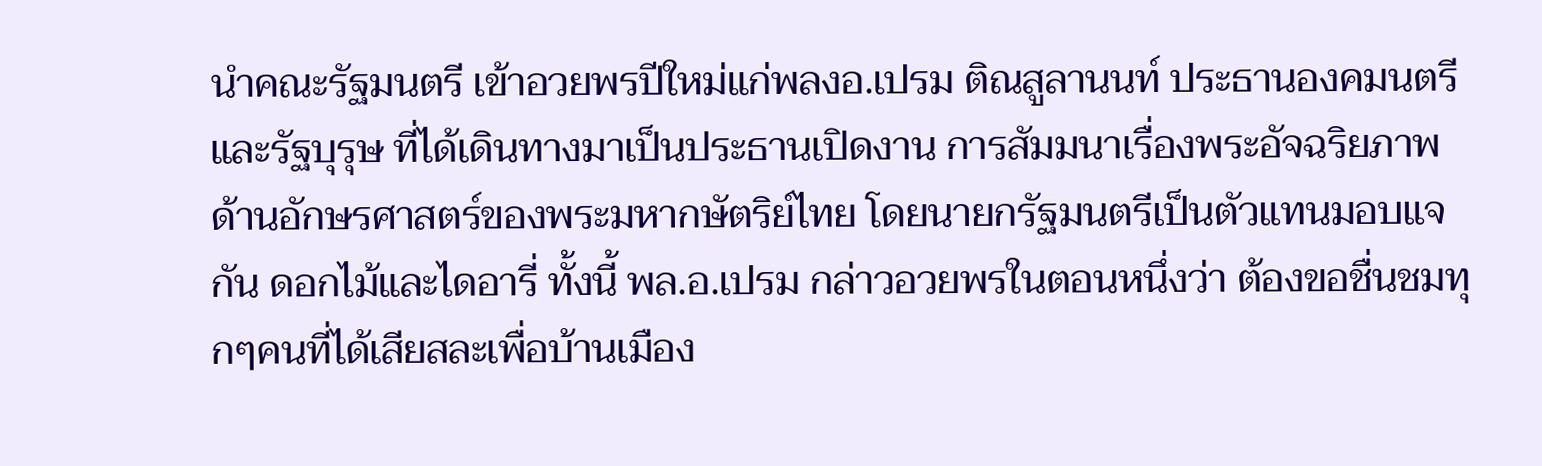นำคณะรัฐมนตรี เข้าอวยพรปีใหม่แก่พลงอ.เปรม ติณสูลานนท์ ประธานองคมนตรีและรัฐบุรุษ ที่ได้เดินทางมาเป็นประธานเปิดงาน การสัมมนาเรื่องพระอัจฉริยภาพด้านอักษรศาสตร์ของพระมหากษัตริย์ไทย โดยนายกรัฐมนตรีเป็นตัวแทนมอบแจกัน ดอกไม้และไดอารี่ ทั้งนี้ พล.อ.เปรม กล่าวอวยพรในตอนหนึ่งว่า ต้องขอชื่นชมทุกๆคนที่ได้เสียสละเพื่อบ้านเมือง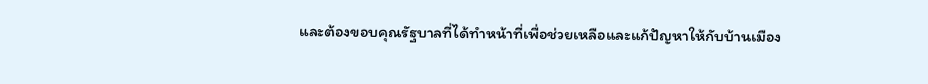และต้องขอบคุณรัฐบาลที่ได้ทำหน้าที่เพื่อช่วยเหลือและแก้ปัญหาให้กับบ้านเมือง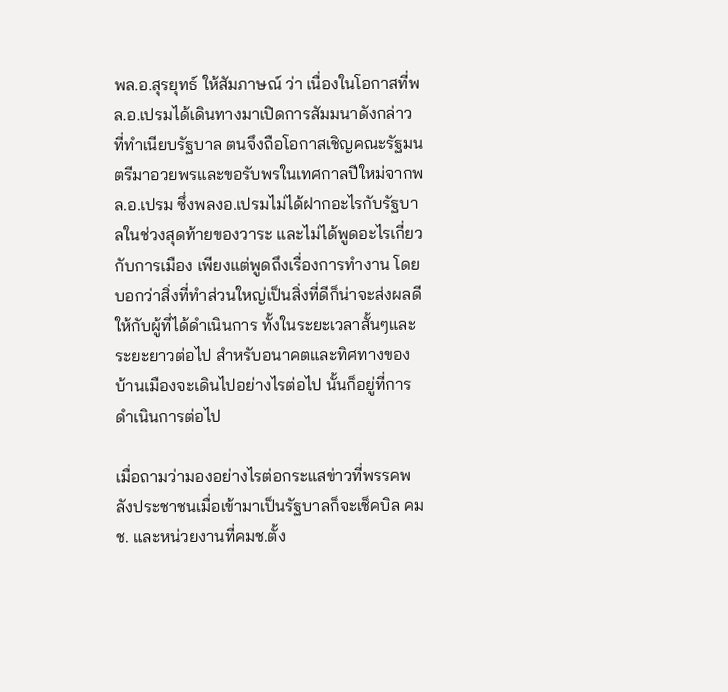พล.อ.สุรยุทธ์ ให้สัมภาษณ์ ว่า เนื่องในโอกาสที่พล.อ.เปรมได้เดินทางมาเปิดการสัมมนาดังกล่าว ที่ทำเนียบรัฐบาล ตนจึงถือโอกาสเชิญคณะรัฐมนตรีมาอวยพรและขอรับพรในเทศกาลปีใหม่จากพล.อ.เปรม ซึ่งพลงอ.เปรมไม่ได้ฝากอะไรกับรัฐบาลในช่วงสุดท้ายของวาระ และไม่ได้พูดอะไรเกี่ยวกับการเมือง เพียงแต่พูดถึงเรื่องการทำงาน โดยบอกว่าสิ่งที่ทำส่วนใหญ่เป็นสิ่งที่ดีก็น่าจะส่งผลดีให้กับผู้ที่ได้ดำเนินการ ทั้งในระยะเวลาสั้นๆและระยะยาวต่อไป สำหรับอนาคตและทิศทางของบ้านเมืองจะเดินไปอย่างไรต่อไป นั้นก็อยู่ที่การดำเนินการต่อไป

เมื่อถามว่ามองอย่างไรต่อกระแสข่าวที่พรรคพลังประชาชนเมื่อเข้ามาเป็นรัฐบาลก็จะเช็คบิล คมช. และหน่วยงานที่คมช.ตั้ง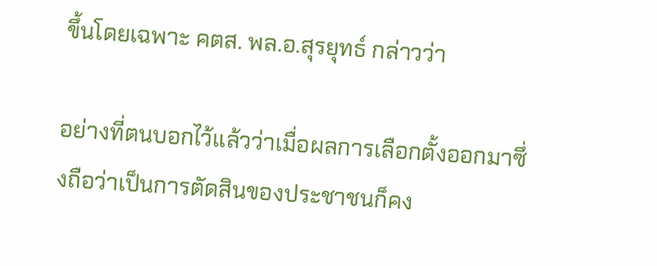ขึ้นโดยเฉพาะ คตส. พล.อ.สุรยุทธ์ กล่าวว่า

อย่างที่ตนบอกไว้แล้วว่าเมื่อผลการเลือกตั้งออกมาซึ่งถือว่าเป็นการตัดสินของประชาชนก็คง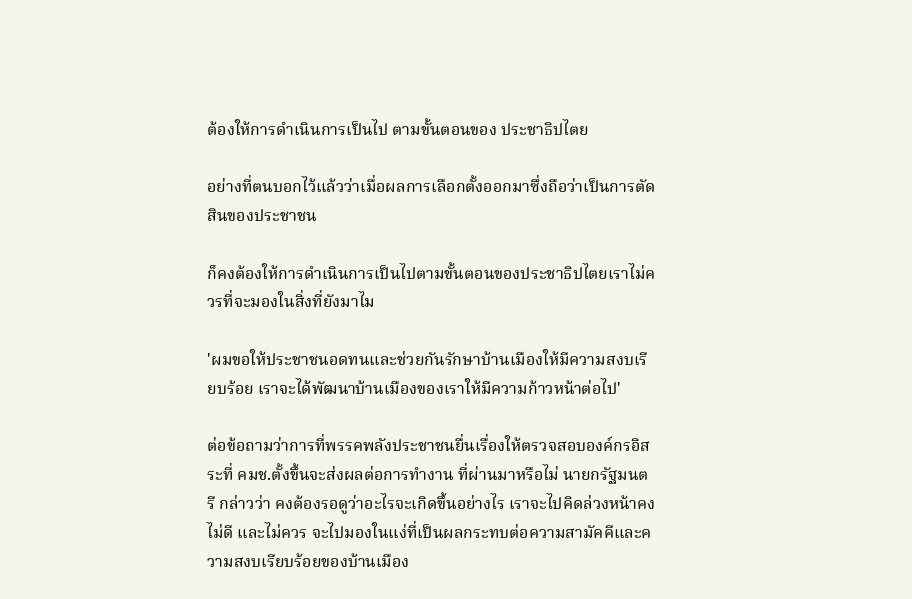ต้องให้การดำเนินการเป็นไป ตามขั้นตอนของ ประชาธิปไตย

อย่างที่ตนบอกไว้แล้วว่าเมื่อผลการเลือกตั้งออกมาซึ่งถือว่าเป็นการตัดสินของประชาชน

ก็คงต้องให้การดำเนินการเป็นไปตามขั้นตอนของประชาธิปไตยเราไม่ควรที่จะมองในสิ่งที่ยังมาไม

'ผมขอให้ประชาชนอดทนและช่วยกันรักษาบ้านเมืองให้มีความสงบเรียบร้อย เราจะได้พัฒนาบ้านเมืองของเราให้มีความก้าวหน้าต่อไป'

ต่อข้อถามว่าการที่พรรคพลังประชาชนยื่นเรื่องให้ตรวจสอบองค์กรอิสระที่ คมช.ตั้งขึ้นจะส่งผลต่อการทำงาน ที่ผ่านมาหรือไม่ นายกรัฐมนตรี กล่าวว่า คงต้องรอดูว่าอะไรจะเกิดขึ้นอย่างไร เราจะไปคิดล่วงหน้าคงไม่ดี และไม่ควร จะไปมองในแง่ที่เป็นผลกระทบต่อความสามัคคีและความสงบเรียบร้อยของบ้านเมือง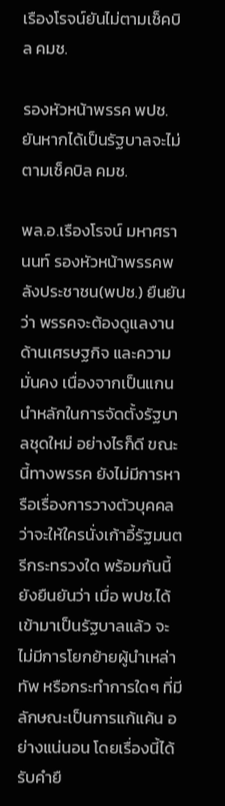เรืองโรจน์ยันไม่ตามเช็คบิล คมช.

รองหัวหน้าพรรค พปช. ยันหากได้เป็นรัฐบาลจะไม่ตามเช็คบิล คมช.

พล.อ.เรืองโรจน์ มหาศรานนท์ รองหัวหน้าพรรคพลังประชาชน(พปช.) ยืนยันว่า พรรคจะต้องดูแลงาน ด้านเศรษฐกิจ และความมั่นคง เนื่องจากเป็นแกนนำหลักในการจัดตั้งรัฐบาลชุดใหม่ อย่างไรก็ดี ขณะนี้ทางพรรค ยังไม่มีการหารือเรื่องการวางตัวบุคคลว่าจะให้ใครนั่งเก้าอี้รัฐมนตรีกระทรวงใด พร้อมกันนี้ยังยืนยันว่า เมื่อ พปช.ได้เข้ามาเป็นรัฐบาลแล้ว จะไม่มีการโยกย้ายผู้นำเหล่าทัพ หรือกระทำการใดๆ ที่มีลักษณะเป็นการแก้แค้น อย่างแน่นอน โดยเรื่องนี้ได้รับคำยื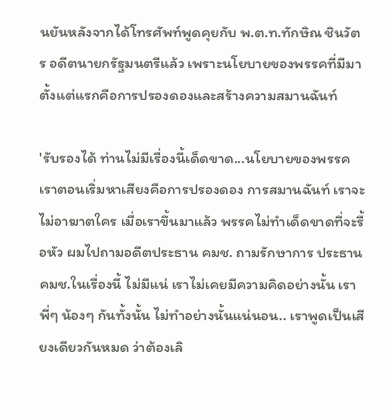นยันหลังจากได้โทรศัพท์พูดคุยกับ พ.ต.ท.ทักษิณ ชินวัตร อดีตนายกรัฐมนตรีแล้ว เพราะนโยบายของพรรคที่มีมาตั้งแต่แรกคือการปรองดองและสร้างความสมานฉันท์

'รับรองได้ ท่านไม่มีเรื่องนี้เด็ดขาด...นโยบายของพรรคเราตอนเริ่มหาเสียงคือการปรองดอง การสมานฉันท์ เราจะไม่อาฆาตใคร เมื่อเราขึ้นมาแล้ว พรรคไม่ทำเด็ดขาดที่จะรื้อหัว ผมไปถามอดีตประธาน คมช. ถามรักษาการ ประธาน คมช.ในเรื่องนี้ ไม่มีแน่ เราไม่เคยมีความคิดอย่างนั้น เราพี่ๆ น้องๆ กันทั้งนั้น ไม่ทำอย่างนั้นแน่นอน.. เราพูดเป็นเสียงเดียวกันหมด ว่าต้องเลิ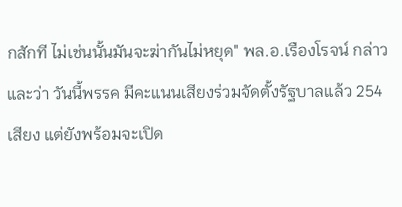กสักที ไม่เช่นนั้นมันจะฆ่ากันไม่หยุด" พล.อ.เรืองโรจน์ กล่าวและว่า วันนี้พรรค มีคะแนนเสียงร่วมจัดตั้งรัฐบาลแล้ว 254 เสียง แต่ยังพร้อมจะเปิด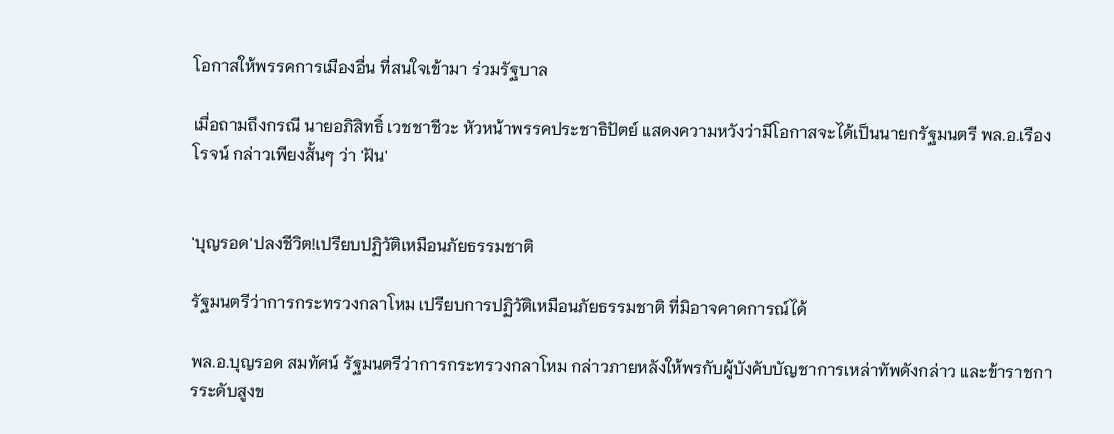โอกาสให้พรรคการเมืองอื่น ที่สนใจเข้ามา ร่วมรัฐบาล

เมื่อถามถึงกรณี นายอภิสิทธิ์ เวชชาชีวะ หัวหน้าพรรคประชาธิปัตย์ แสดงความหวังว่ามีโอกาสจะได้เป็นนายกรัฐมนตรี พล.อ.เรืองโรจน์ กล่าวเพียงสั้นๆ ว่า 'ฝัน'


'บุญรอด'ปลงชีวิต!เปรียบปฏิวัติเหมือนภัยธรรมชาติ

รัฐมนตรีว่าการกระทรวงกลาโหม เปรียบการปฏิวัติเหมือนภัยธรรมชาติ ที่มิอาจคาดการณ์ได้

พล.อ.บุญรอด สมทัศน์ รัฐมนตรีว่าการกระทรวงกลาโหม กล่าวภายหลังให้พรกับผู้บังคับบัญชาการเหล่าทัพดังกล่าว และข้าราชการระดับสูงข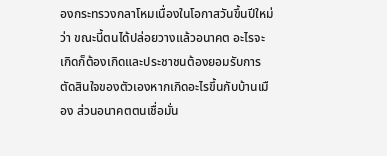องกระทรวงกลาโหมเนื่องในโอกาสวันขึ้นปีใหม่ว่า ขณะนี้ตนได้ปล่อยวางแล้วอนาคต อะไรจะเกิดก็ต้องเกิดและประชาชนต้องยอมรับการตัดสินใจของตัวเองหากเกิดอะไรขึ้นกับบ้านเมือง ส่วนอนาคตตนเชื่อมั่น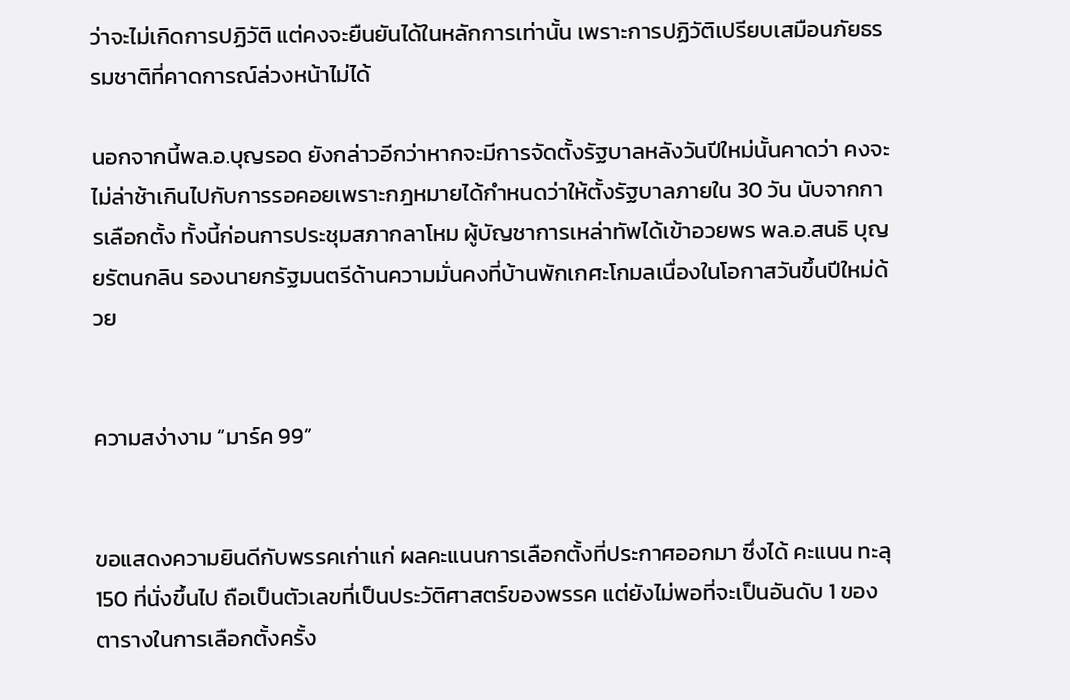ว่าจะไม่เกิดการปฏิวัติ แต่คงจะยืนยันได้ในหลักการเท่านั้น เพราะการปฏิวัติเปรียบเสมือนภัยธรรมชาติที่คาดการณ์ล่วงหน้าไม่ได้

นอกจากนี้พล.อ.บุญรอด ยังกล่าวอีกว่าหากจะมีการจัดตั้งรัฐบาลหลังวันปีใหม่นั้นคาดว่า คงจะไม่ล่าช้าเกินไปกับการรอคอยเพราะกฎหมายได้กำหนดว่าให้ตั้งรัฐบาลภายใน 30 วัน นับจากการเลือกตั้ง ทั้งนี้ก่อนการประชุมสภากลาโหม ผู้บัญชาการเหล่าทัพได้เข้าอวยพร พล.อ.สนธิ บุญยรัตนกลิน รองนายกรัฐมนตรีด้านความมั่นคงที่บ้านพักเกศะโกมลเนื่องในโอกาสวันขึ้นปีใหม่ด้วย


ความสง่างาม “มาร์ค 99”


ขอแสดงความยินดีกับพรรคเก่าแก่ ผลคะแนนการเลือกตั้งที่ประกาศออกมา ซึ่งได้ คะแนน ทะลุ 150 ที่นั่งขึ้นไป ถือเป็นตัวเลขที่เป็นประวัติศาสตร์ของพรรค แต่ยังไม่พอที่จะเป็นอันดับ 1 ของตารางในการเลือกตั้งครั้ง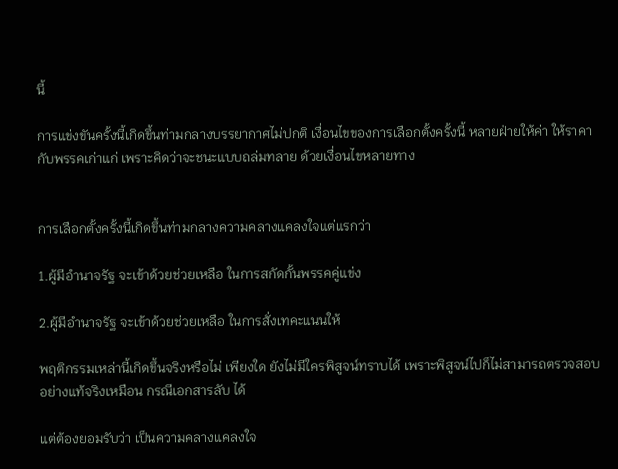นี้

การแข่งขันครั้งนี้เกิดขึ้นท่ามกลางบรรยากาศไม่ปกติ เงื่อนไขของการเลือกตั้งครั้งนี้ หลายฝ่ายให้ค่า ให้ราคา กับพรรคเก่าแก่ เพราะคิดว่าจะชนะแบบถล่มทลาย ด้วยเงื่อนไขหลายทาง


การเลือกตั้งครั้งนี้เกิดขึ้นท่ามกลางความคลางแคลงใจแต่แรกว่า

1.ผู้มีอำนาจรัฐ จะเข้าด้วยช่วยเหลือ ในการสกัดกั้นพรรคคู่แข่ง

2.ผู้มีอำนาจรัฐ จะเข้าด้วยช่วยเหลือ ในการสั่งเทคะแนนให้

พฤติกรรมเหล่านี้เกิดขึ้นจริงหรือไม่ เพียงใด ยังไม่มีใครพิสูจน์ทราบได้ เพราะพิสูจน์ไปก็ไม่สามารถตรวจสอบอย่างแท้จริงเหมือน กรณีเอกสารลับ ได้

แต่ต้องยอมรับว่า เป็นความคลางแคลงใจ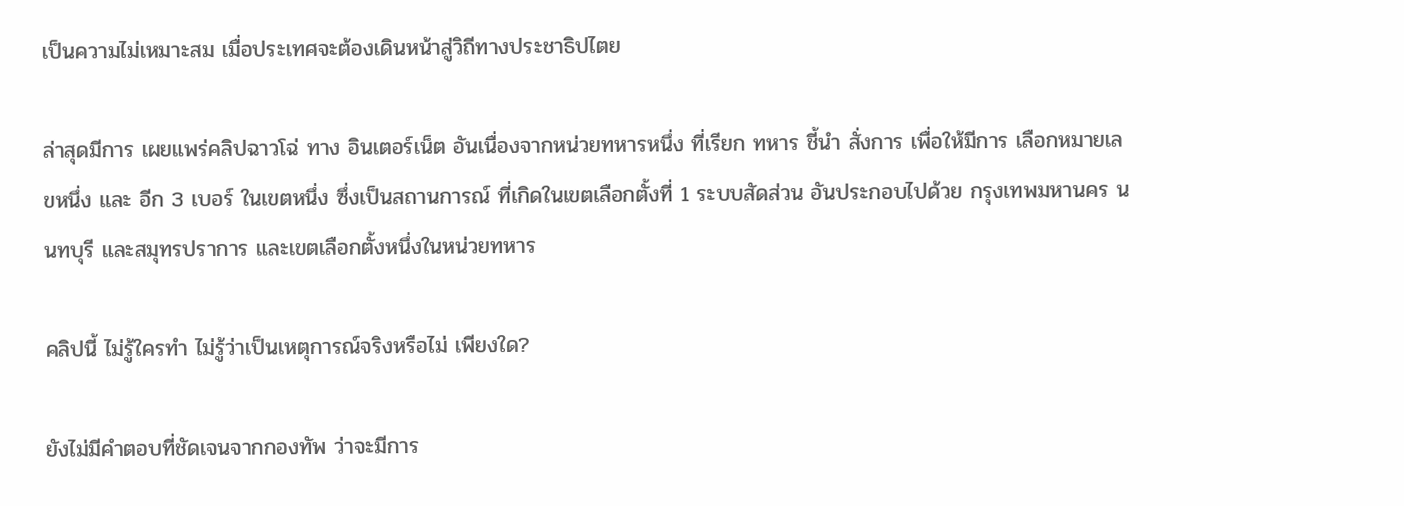เป็นความไม่เหมาะสม เมื่อประเทศจะต้องเดินหน้าสู่วิถีทางประชาธิปไตย

ล่าสุดมีการ เผยแพร่คลิปฉาวโฉ่ ทาง อินเตอร์เน็ต อันเนื่องจากหน่วยทหารหนึ่ง ที่เรียก ทหาร ชี้นำ สั่งการ เพื่อให้มีการ เลือกหมายเลขหนึ่ง และ อีก 3 เบอร์ ในเขตหนึ่ง ซึ่งเป็นสถานการณ์ ที่เกิดในเขตเลือกตั้งที่ 1 ระบบสัดส่วน อันประกอบไปด้วย กรุงเทพมหานคร นนทบุรี และสมุทรปราการ และเขตเลือกตั้งหนึ่งในหน่วยทหาร

คลิปนี้ ไม่รู้ใครทำ ไม่รู้ว่าเป็นเหตุการณ์จริงหรือไม่ เพียงใด?

ยังไม่มีคำตอบที่ชัดเจนจากกองทัพ ว่าจะมีการ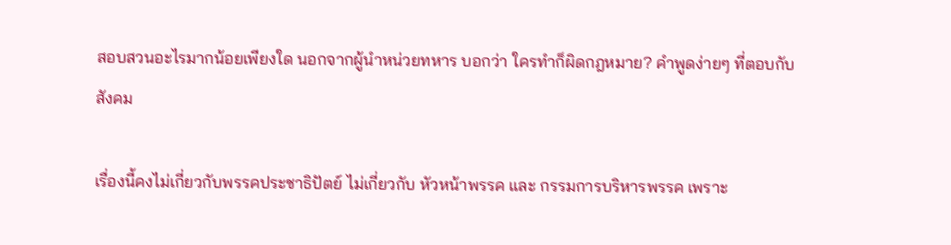สอบสวนอะไรมากน้อยเพียงใด นอกจากผู้นำหน่วยทหาร บอกว่า ใครทำก็ผิดกฎหมาย? คำพูดง่ายๆ ที่ตอบกับสังคม

เรื่องนี้คงไม่เกี่ยวกับพรรคประชาธิปัตย์ ไม่เกี่ยวกับ หัวหน้าพรรค และ กรรมการบริหารพรรค เพราะ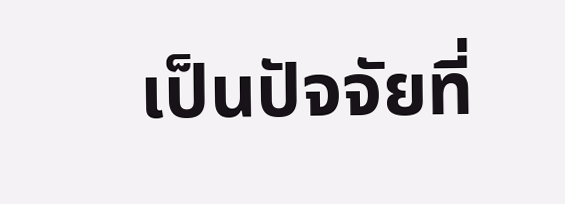เป็นปัจจัยที่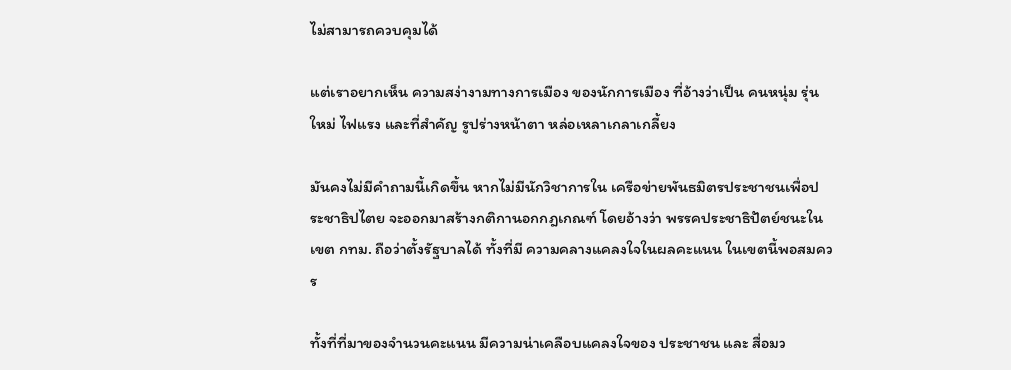ไม่สามารถควบคุมได้

แต่เราอยากเห็น ความสง่างามทางการเมือง ของนักการเมือง ที่อ้างว่าเป็น คนหนุ่ม รุ่นใหม่ ไฟแรง และที่สำคัญ รูปร่างหน้าตา หล่อเหลาเกลาเกลี้ยง

มันคงไม่มีคำถามนี้เกิดขึ้น หากไม่มีนักวิชาการใน เครือข่ายพันธมิตรประชาชนเพื่อประชาธิปไตย จะออกมาสร้างกติกานอกกฎเกณฑ์ โดยอ้างว่า พรรคประชาธิปัตย์ชนะในเขต กทม. ถือว่าตั้งรัฐบาลได้ ทั้งที่มี ความคลางแคลงใจในผลคะแนน ในเขตนี้พอสมควร

ทั้งที่ที่มาของจำนวนคะแนน มีความน่าเคลือบแคลงใจของ ประชาชน และ สื่อมว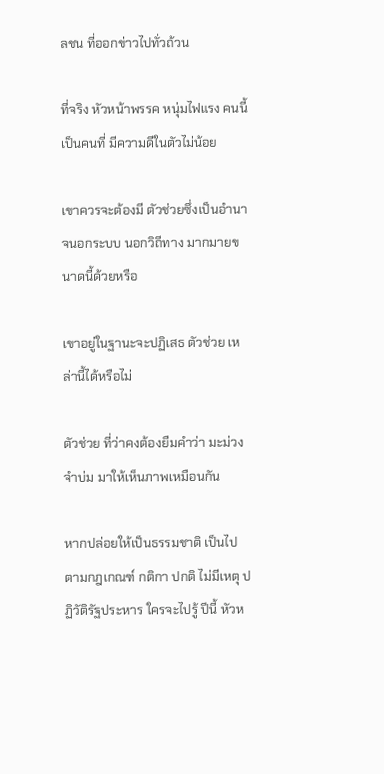ลชน ที่ออกข่าวไปทั่วถ้วน

ที่จริง หัวหน้าพรรค หนุ่มไฟแรง คนนี้เป็นคนที่ มีความดีในตัวไม่น้อย

เขาควรจะต้องมี ตัวช่วยซึ่งเป็นอำนาจนอกระบบ นอกวิถีทาง มากมายขนาดนี้ด้วยหรือ

เขาอยู่ในฐานะจะปฏิเสธ ตัวช่วย เหล่านี้ได้หรือไม่

ตัวช่วย ที่ว่าคงต้องยืมคำว่า มะม่วงจำบ่ม มาให้เห็นภาพเหมือนกัน

หากปล่อยให้เป็นธรรมชาติ เป็นไป ตามกฎเกณฑ์ กติกา ปกติ ไม่มีเหตุ ปฏิวัติรัฐประหาร ใครจะไปรู้ ปีนี้ หัวห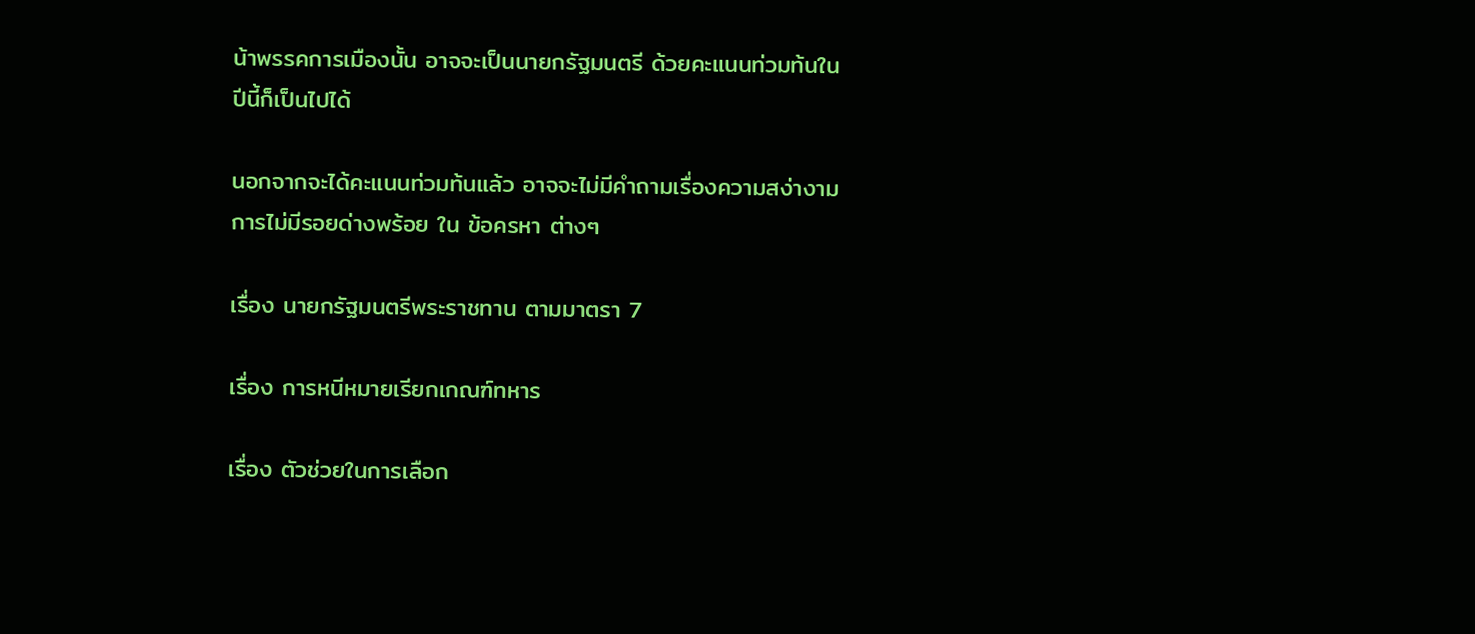น้าพรรคการเมืองนั้น อาจจะเป็นนายกรัฐมนตรี ด้วยคะแนนท่วมท้นในปีนี้ก็เป็นไปได้

นอกจากจะได้คะแนนท่วมท้นแล้ว อาจจะไม่มีคำถามเรื่องความสง่างาม การไม่มีรอยด่างพร้อย ใน ข้อครหา ต่างๆ

เรื่อง นายกรัฐมนตรีพระราชทาน ตามมาตรา 7

เรื่อง การหนีหมายเรียกเกณฑ์ทหาร

เรื่อง ตัวช่วยในการเลือก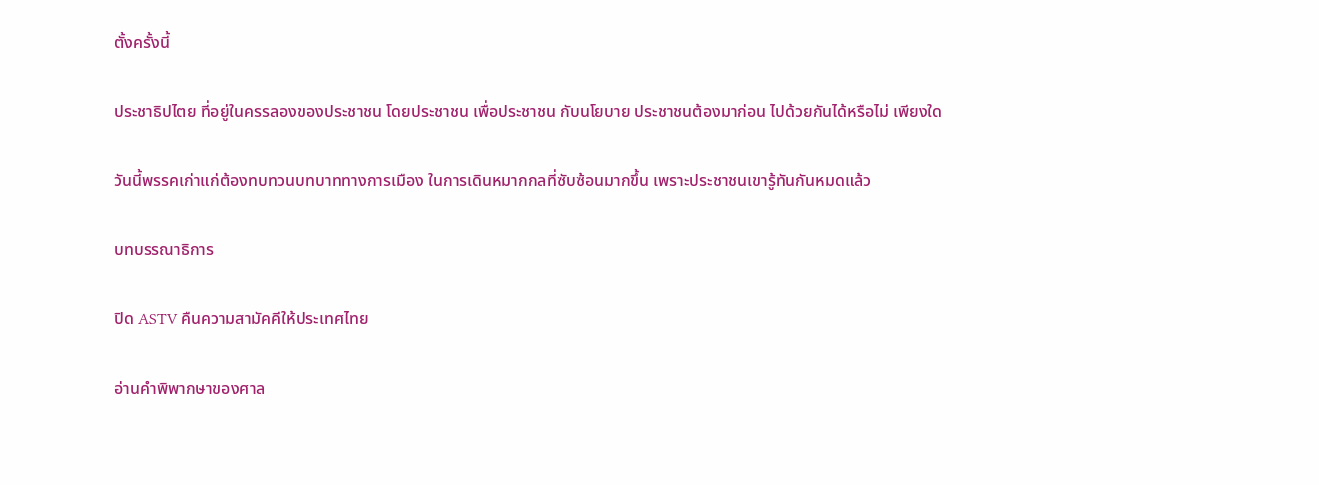ตั้งครั้งนี้

ประชาธิปไตย ที่อยู่ในครรลองของประชาชน โดยประชาชน เพื่อประชาชน กับนโยบาย ประชาชนต้องมาก่อน ไปด้วยกันได้หรือไม่ เพียงใด

วันนี้พรรคเก่าแก่ต้องทบทวนบทบาททางการเมือง ในการเดินหมากกลที่ซับซ้อนมากขึ้น เพราะประชาชนเขารู้ทันกันหมดแล้ว

บทบรรณาธิการ

ปิด ASTV คืนความสามัคคีให้ประเทศไทย

อ่านคำพิพากษาของศาล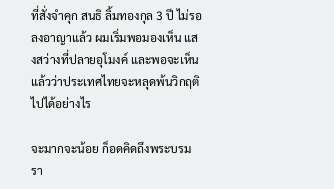ที่สั่งจำคุก สนธิ ลิ้มทองกุล 3 ปี ไม่รอลงอาญาแล้ว ผมเริ่มพอมองเห็น แสงสว่างที่ปลายอุโมงค์ และพอจะเห็นแล้วว่าประเทศไทยจะหลุดพ้นวิกฤติไปได้อย่างไร

จะมากจะน้อย ก็อดคิดถึงพระบรมรา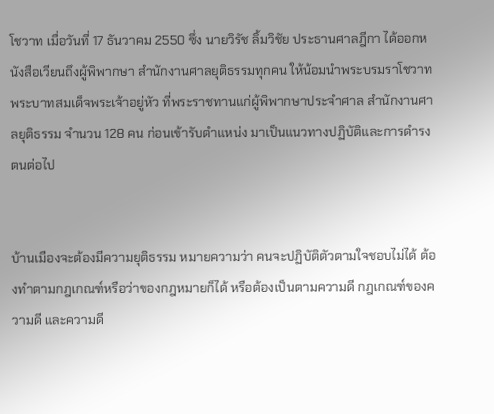โชวาท เมื่อวันที่ 17 ธันวาคม 2550 ซึ่ง นายวิรัช ลิ้มวิชัย ประธานศาลฎีกา ได้ออกหนังสือเวียนถึงผู้พิพากษา สำนักงานศาลยุติธรรมทุกคน ให้น้อมนำพระบรมราโชวาท พระบาทสมเด็จพระเจ้าอยู่หัว ที่พระราชทานแก่ผู้พิพากษาประจำศาล สำนักงานศาลยุติธรรม จำนวน 128 คน ก่อนเข้ารับตำแหน่ง มาเป็นแนวทางปฏิบัติและการดำรงตนต่อไป


บ้านเมืองจะต้องมีความยุติธรรม หมายความว่า คนจะปฏิบัติตัวตามใจชอบไม่ได้ ต้องทำตามกฎเกณฑ์หรือว่าของกฎหมายก็ได้ หรือต้องเป็นตามความดี กฎเกณฑ์ของความดี และความดี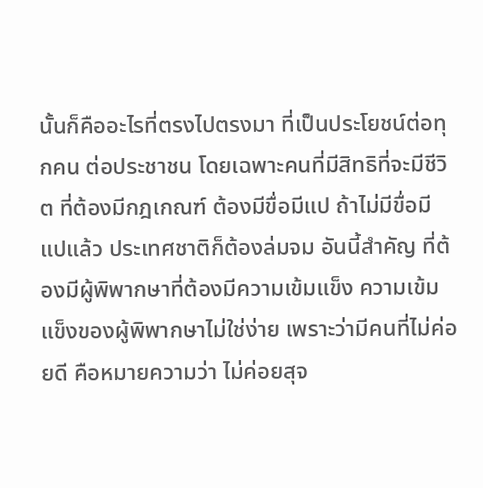นั้นก็คืออะไรที่ตรงไปตรงมา ที่เป็นประโยชน์ต่อทุกคน ต่อประชาชน โดยเฉพาะคนที่มีสิทธิที่จะมีชีวิต ที่ต้องมีกฎเกณฑ์ ต้องมีขื่อมีแป ถ้าไม่มีขื่อมีแปแล้ว ประเทศชาติก็ต้องล่มจม อันนี้สำคัญ ที่ต้องมีผู้พิพากษาที่ต้องมีความเข้มแข็ง ความเข้มแข็งของผู้พิพากษาไม่ใช่ง่าย เพราะว่ามีคนที่ไม่ค่อยดี คือหมายความว่า ไม่ค่อยสุจ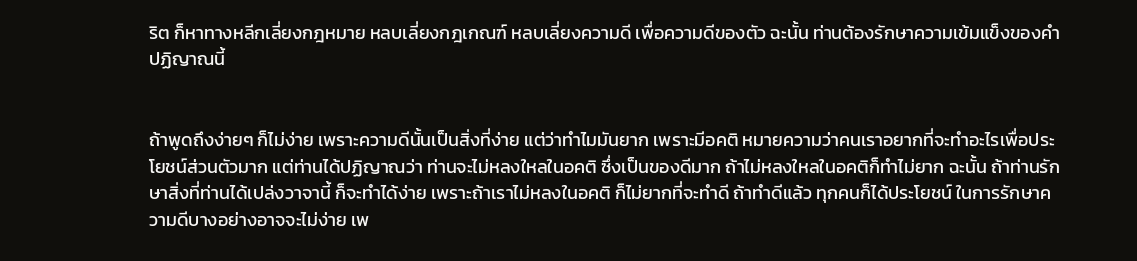ริต ก็หาทางหลีกเลี่ยงกฎหมาย หลบเลี่ยงกฎเกณฑ์ หลบเลี่ยงความดี เพื่อความดีของตัว ฉะนั้น ท่านต้องรักษาความเข้มแข็งของคำปฏิญาณนี้


ถ้าพูดถึงง่ายๆ ก็ไม่ง่าย เพราะความดีนั้นเป็นสิ่งที่ง่าย แต่ว่าทำไมมันยาก เพราะมีอคติ หมายความว่าคนเราอยากที่จะทำอะไรเพื่อประโยชน์ส่วนตัวมาก แต่ท่านได้ปฏิญาณว่า ท่านจะไม่หลงใหลในอคติ ซึ่งเป็นของดีมาก ถ้าไม่หลงใหลในอคติก็ทำไม่ยาก ฉะนั้น ถ้าท่านรักษาสิ่งที่ท่านได้เปล่งวาจานี้ ก็จะทำได้ง่าย เพราะถ้าเราไม่หลงในอคติ ก็ไม่ยากที่จะทำดี ถ้าทำดีแล้ว ทุกคนก็ได้ประโยชน์ ในการรักษาความดีบางอย่างอาจจะไม่ง่าย เพ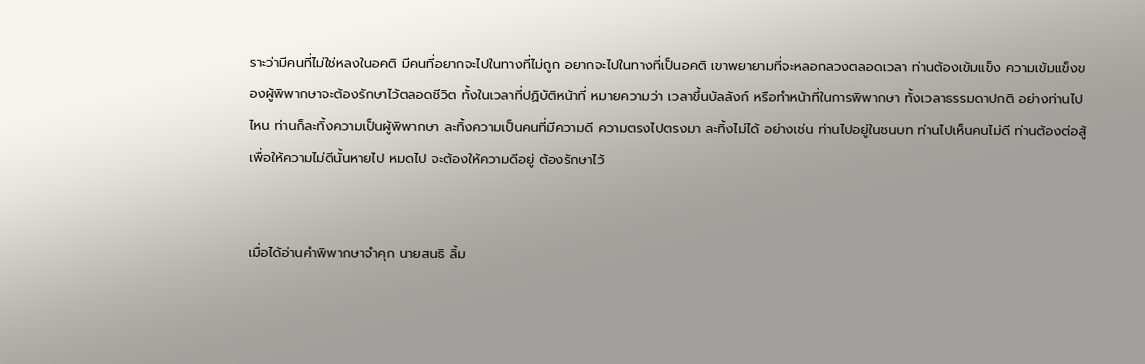ราะว่ามีคนที่ไม่ใช่หลงในอคติ มีคนที่อยากจะไปในทางที่ไม่ถูก อยากจะไปในทางที่เป็นอคติ เขาพยายามที่จะหลอกลวงตลอดเวลา ท่านต้องเข้มแข็ง ความเข้มแข็งของผู้พิพากษาจะต้องรักษาไว้ตลอดชีวิต ทั้งในเวลาที่ปฏิบัติหน้าที่ หมายความว่า เวลาขึ้นบัลลังก์ หรือทำหน้าที่ในการพิพากษา ทั้งเวลาธรรมดาปกติ อย่างท่านไปไหน ท่านก็ละทิ้งความเป็นผู้พิพากษา ละทิ้งความเป็นคนที่มีความดี ความตรงไปตรงมา ละทิ้งไม่ได้ อย่างเช่น ท่านไปอยู่ในชนบท ท่านไปเห็นคนไม่ดี ท่านต้องต่อสู้ เพื่อให้ความไม่ดีนั้นหายไป หมดไป จะต้องให้ความดีอยู่ ต้องรักษาไว้


เมื่อได้อ่านคำพิพากษาจำคุก นายสนธิ ลิ้ม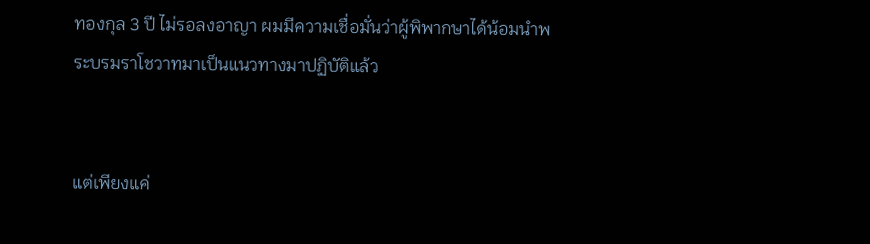ทองกุล 3 ปี ไม่รอลงอาญา ผมมีความเชื่อมั่นว่าผู้พิพากษาได้น้อมนำพระบรมราโชวาทมาเป็นแนวทางมาปฏิบัติแล้ว


แต่เพียงแค่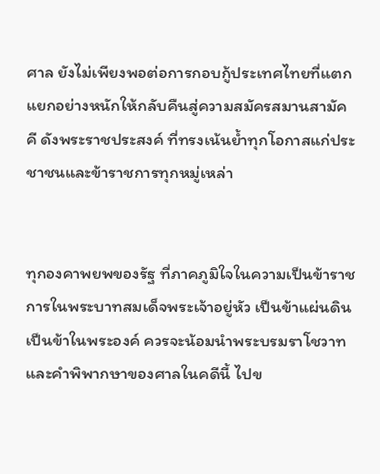ศาล ยังไม่เพียงพอต่อการกอบกู้ประเทศไทยที่แตกแยกอย่างหนักให้กลับคืนสู่ความสมัครสมานสามัคคี ดังพระราชประสงค์ ที่ทรงเน้นย้ำทุกโอกาสแก่ประชาชนและข้าราชการทุกหมู่เหล่า


ทุกองคาพยพของรัฐ ที่ภาคภูมิใจในความเป็นข้าราชการในพระบาทสมเด็จพระเจ้าอยู่หัว เป็นข้าแผ่นดิน เป็นข้าในพระองค์ ควรจะน้อมนำพระบรมราโชวาท และคำพิพากษาของศาลในคดีนี้ ไปข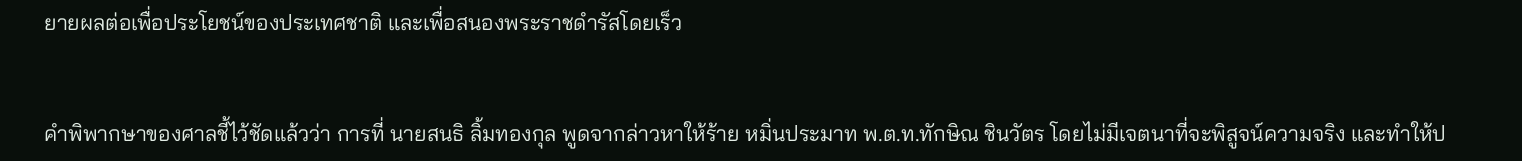ยายผลต่อเพื่อประโยชน์ของประเทศชาติ และเพื่อสนองพระราชดำรัสโดยเร็ว


คำพิพากษาของศาลชี้ไว้ชัดแล้วว่า การที่ นายสนธิ ลิ้มทองกุล พูดจากล่าวหาให้ร้าย หมิ่นประมาท พ.ต.ท.ทักษิณ ชินวัตร โดยไม่มีเจตนาที่จะพิสูจน์ความจริง และทำให้ป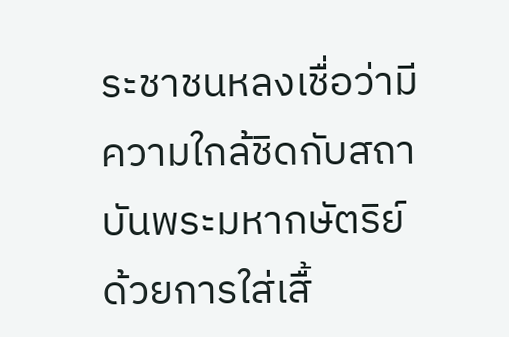ระชาชนหลงเชื่อว่ามีความใกล้ชิดกับสถาบันพระมหากษัตริย์ ด้วยการใส่เสื้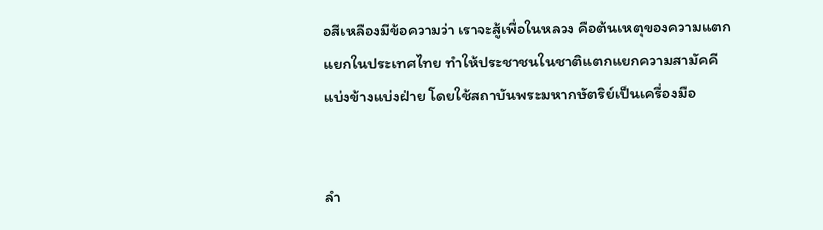อสีเหลืองมีข้อความว่า เราจะสู้เพื่อในหลวง คือต้นเหตุของความแตกแยกในประเทศไทย ทำให้ประชาชนในชาติแตกแยกความสามัคคี แบ่งข้างแบ่งฝ่าย โดยใช้สถาบันพระมหากษัตริย์เป็นเครื่องมือ


ลำ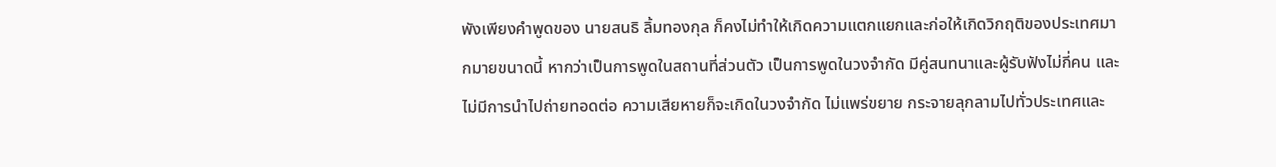พังเพียงคำพูดของ นายสนธิ ลิ้มทองกุล ก็คงไม่ทำให้เกิดความแตกแยกและก่อให้เกิดวิกฤติของประเทศมากมายขนาดนี้ หากว่าเป็นการพูดในสถานที่ส่วนตัว เป็นการพูดในวงจำกัด มีคู่สนทนาและผู้รับฟังไม่กี่คน และไม่มีการนำไปถ่ายทอดต่อ ความเสียหายก็จะเกิดในวงจำกัด ไม่แพร่ขยาย กระจายลุกลามไปทั่วประเทศและ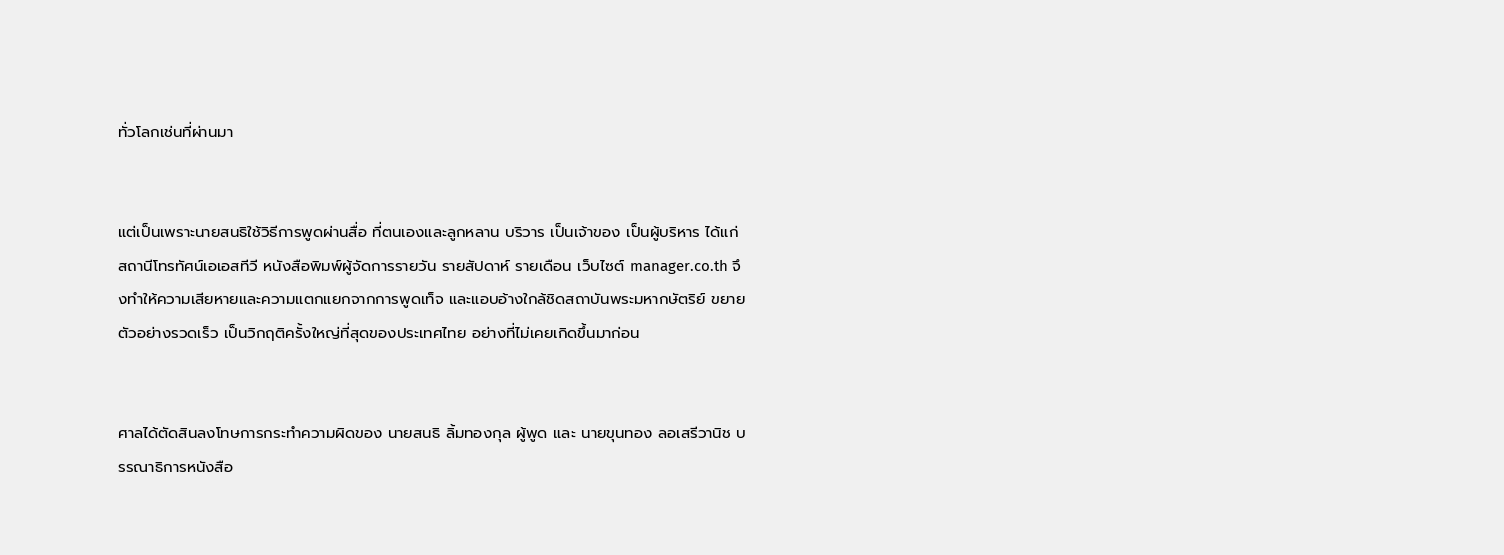ทั่วโลกเช่นที่ผ่านมา


แต่เป็นเพราะนายสนธิใช้วิธีการพูดผ่านสื่อ ที่ตนเองและลูกหลาน บริวาร เป็นเจ้าของ เป็นผู้บริหาร ได้แก่ สถานีโทรทัศน์เอเอสทีวี หนังสือพิมพ์ผู้จัดการรายวัน รายสัปดาห์ รายเดือน เว็บไซต์ manager.co.th จึงทำให้ความเสียหายและความแตกแยกจากการพูดเท็จ และแอบอ้างใกล้ชิดสถาบันพระมหากษัตริย์ ขยายตัวอย่างรวดเร็ว เป็นวิกฤติครั้งใหญ่ที่สุดของประเทศไทย อย่างที่ไม่เคยเกิดขึ้นมาก่อน


ศาลได้ตัดสินลงโทษการกระทำความผิดของ นายสนธิ ลิ้มทองกุล ผู้พูด และ นายขุนทอง ลอเสรีวานิช บรรณาธิการหนังสือ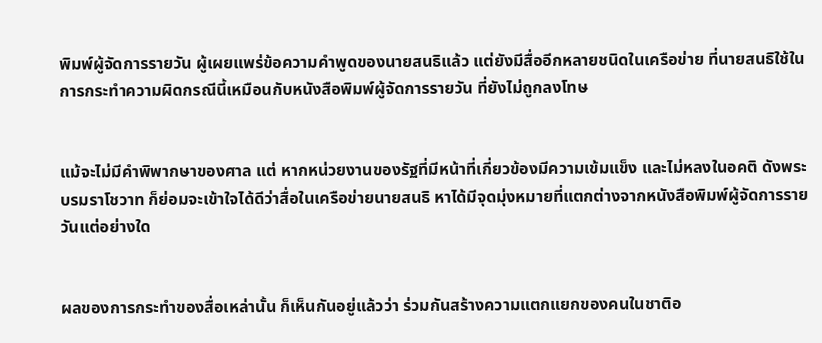พิมพ์ผู้จัดการรายวัน ผู้เผยแพร่ข้อความคำพูดของนายสนธิแล้ว แต่ยังมีสื่ออีกหลายชนิดในเครือข่าย ที่นายสนธิใช้ในการกระทำความผิดกรณีนี้เหมือนกับหนังสือพิมพ์ผู้จัดการรายวัน ที่ยังไม่ถูกลงโทษ


แม้จะไม่มีคำพิพากษาของศาล แต่ หากหน่วยงานของรัฐที่มีหน้าที่เกี่ยวข้องมีความเข้มแข็ง และไม่หลงในอคติ ดังพระบรมราโชวาท ก็ย่อมจะเข้าใจได้ดีว่าสื่อในเครือข่ายนายสนธิ หาได้มีจุดมุ่งหมายที่แตกต่างจากหนังสือพิมพ์ผู้จัดการรายวันแต่อย่างใด


ผลของการกระทำของสื่อเหล่านั้น ก็เห็นกันอยู่แล้วว่า ร่วมกันสร้างความแตกแยกของคนในชาติอ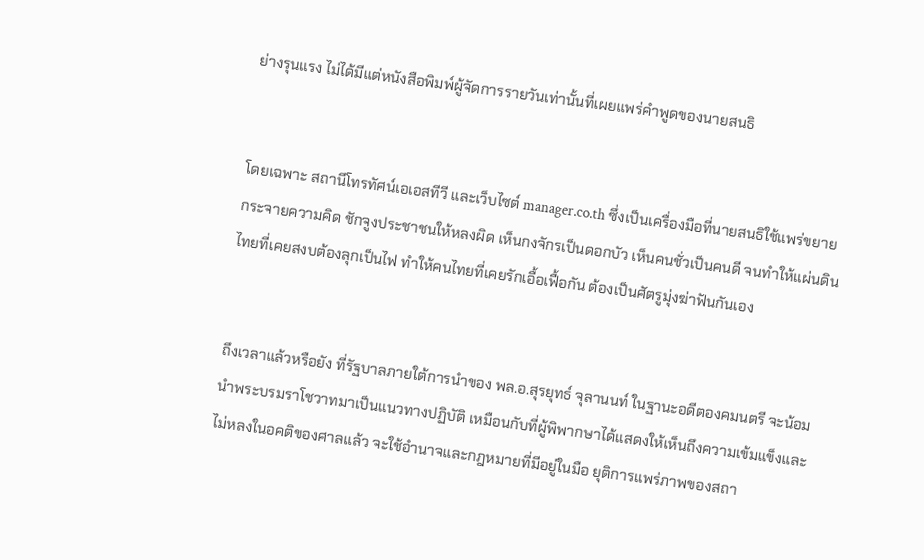ย่างรุนแรง ไม่ได้มีแต่หนังสือพิมพ์ผู้จัดการรายวันเท่านั้นที่เผยแพร่คำพูดของนายสนธิ


โดยเฉพาะ สถานีโทรทัศน์เอเอสทีวี และเว็บไซต์ manager.co.th ซึ่งเป็นเครื่องมือที่นายสนธิใช้แพร่ขยาย กระจายความคิด ชักจูงประชาชนให้หลงผิด เห็นกงจักรเป็นดอกบัว เห็นคนชั่วเป็นคนดี จนทำให้แผ่นดินไทยที่เคยสงบต้องลุกเป็นไฟ ทำให้คนไทยที่เคยรักเอื้อเฟื้อกัน ต้องเป็นศัตรูมุ่งฆ่าฟันกันเอง


ถึงเวลาแล้วหรือยัง ที่รัฐบาลภายใต้การนำของ พล.อ.สุรยุทธ์ จุลานนท์ ในฐานะอดีตองคมนตรี จะน้อมนำพระบรมราโชวาทมาเป็นแนวทางปฏิบัติ เหมือนกับที่ผู้พิพากษาได้แสดงให้เห็นถึงความเข้มแข็งและไม่หลงในอคติของศาลแล้ว จะใช้อำนาจและกฎหมายที่มีอยู่ในมือ ยุติการแพร่ภาพของสถา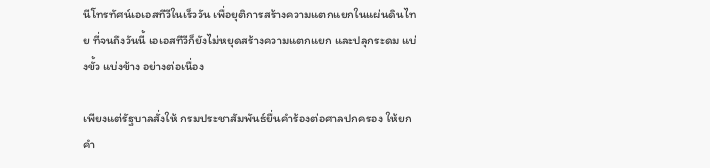นีโทรทัศน์เอเอสทีวีในเร็ววัน เพื่อยุติการสร้างความแตกแยกในแผ่นดินไทย ที่จนถึงวันนี้ เอเอสทีวีก็ยังไม่หยุดสร้างความแตกแยก และปลุกระดม แบ่งขั้ว แบ่งข้าง อย่างต่อเนื่อง

เพียงแต่รัฐบาลสั่งให้ กรมประชาสัมพันธ์ยื่นคำร้องต่อศาลปกครอง ให้ยกคำ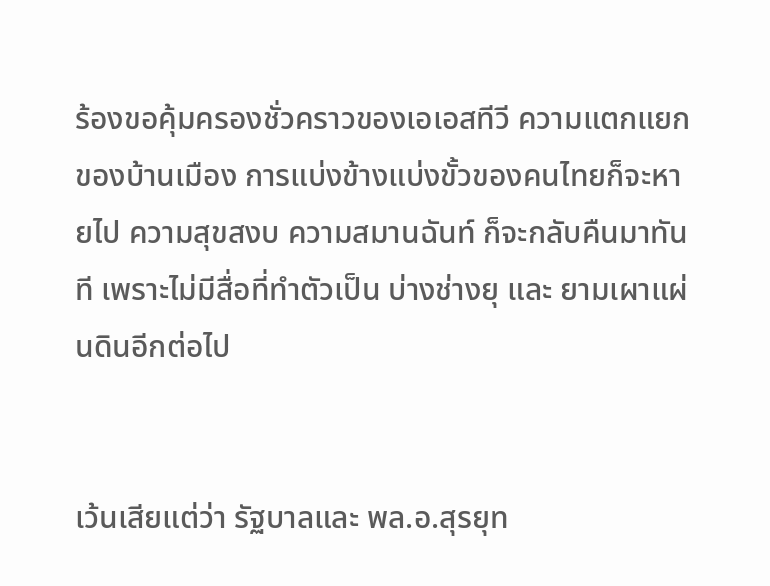ร้องขอคุ้มครองชั่วคราวของเอเอสทีวี ความแตกแยกของบ้านเมือง การแบ่งข้างแบ่งขั้วของคนไทยก็จะหายไป ความสุขสงบ ความสมานฉันท์ ก็จะกลับคืนมาทันที เพราะไม่มีสื่อที่ทำตัวเป็น บ่างช่างยุ และ ยามเผาแผ่นดินอีกต่อไป


เว้นเสียแต่ว่า รัฐบาลและ พล.อ.สุรยุท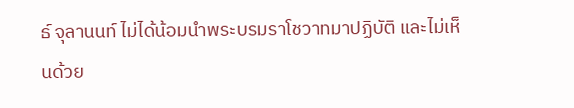ธ์ จุลานนท์ ไม่ได้น้อมนำพระบรมราโชวาทมาปฏิบัติ และไม่เห็นด้วย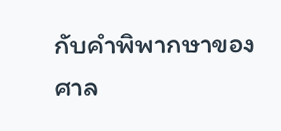กับคำพิพากษาของศาล